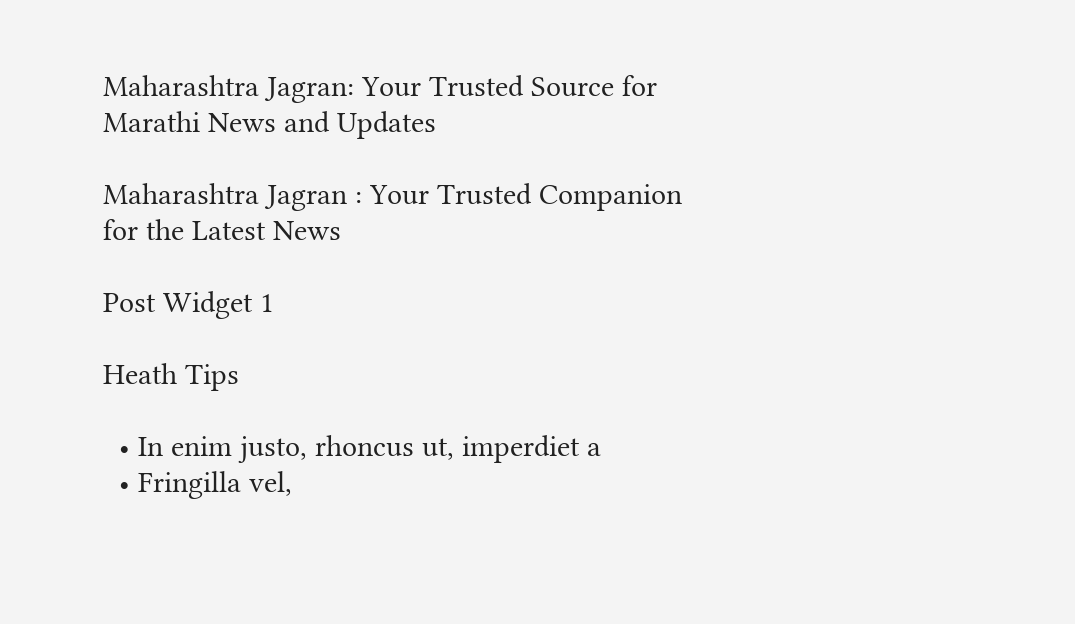Maharashtra Jagran: Your Trusted Source for Marathi News and Updates

Maharashtra Jagran : Your Trusted Companion for the Latest News

Post Widget 1

Heath Tips

  • In enim justo, rhoncus ut, imperdiet a
  • Fringilla vel,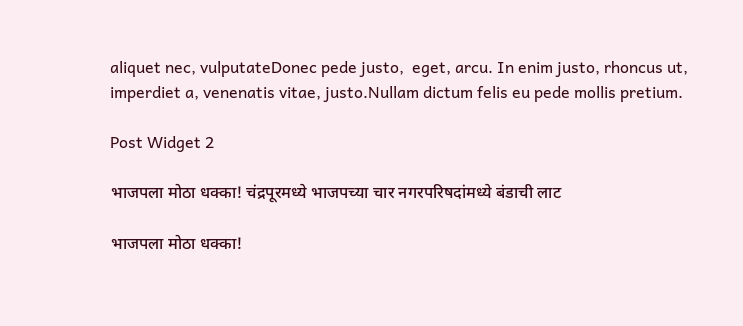aliquet nec, vulputateDonec pede justo,  eget, arcu. In enim justo, rhoncus ut, imperdiet a, venenatis vitae, justo.Nullam dictum felis eu pede mollis pretium.

Post Widget 2

भाजपला मोठा धक्का! चंद्रपूरमध्ये भाजपच्या चार नगरपरिषदांमध्ये बंडाची लाट

भाजपला मोठा धक्का!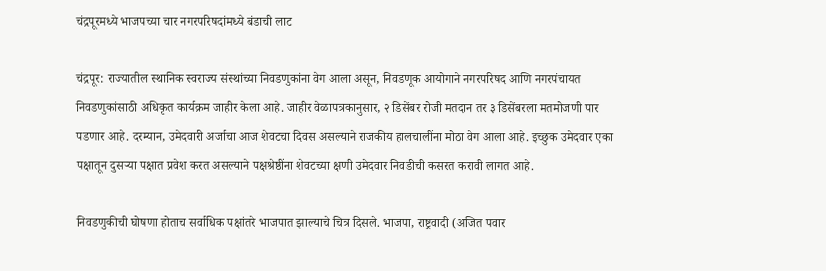चंद्रपूरमध्ये भाजपच्या चार नगरपरिषदांमध्ये बंडाची लाट

चंद्रपूर: राज्यातील स्थानिक स्वराज्य संस्थांच्या निवडणुकांना वेग आला असून, निवडणूक आयोगाने नगरपरिषद आणि नगरपंचायत निवडणुकांसाठी अधिकृत कार्यक्रम जाहीर केला आहे. जाहीर वेळापत्रकानुसार, २ डिसेंबर रोजी मतदान तर ३ डिसेंबरला मतमोजणी पार पडणार आहे. दरम्यान, उमेदवारी अर्जाचा आज शेवटचा दिवस असल्याने राजकीय हालचालींना मोठा वेग आला आहे. इच्छुक उमेदवार एका पक्षातून दुसऱ्या पक्षात प्रवेश करत असल्याने पक्षश्रेष्ठींना शेवटच्या क्षणी उमेदवार निवडीची कसरत करावी लागत आहे.

निवडणुकीची घोषणा होताच सर्वाधिक पक्षांतरे भाजपात झाल्याचे चित्र दिसले. भाजपा, राष्ट्रवादी (अजित पवार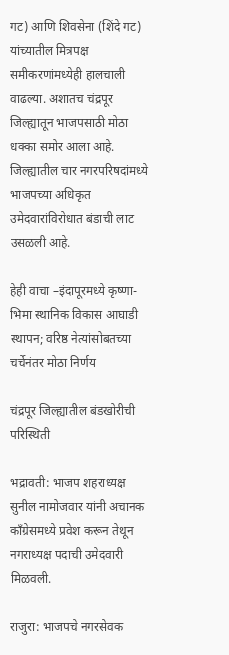गट) आणि शिवसेना (शिंदे गट) यांच्यातील मित्रपक्ष समीकरणांमध्येही हालचाली वाढल्या. अशातच चंद्रपूर जिल्ह्यातून भाजपसाठी मोठा धक्का समोर आला आहे. जिल्ह्यातील चार नगरपरिषदांमध्ये भाजपच्या अधिकृत उमेदवारांविरोधात बंडाची लाट उसळली आहे.

हेही वाचा –इंदापूरमध्ये कृष्णा-भिमा स्थानिक विकास आघाडी स्थापन; वरिष्ठ नेत्यांसोबतच्या चर्चेनंतर मोठा निर्णय

चंद्रपूर जिल्ह्यातील बंडखोरीची परिस्थिती

भद्रावती: भाजप शहराध्यक्ष सुनील नामोजवार यांनी अचानक काँग्रेसमध्ये प्रवेश करून तेथून नगराध्यक्ष पदाची उमेदवारी मिळवली.

राजुरा: भाजपचे नगरसेवक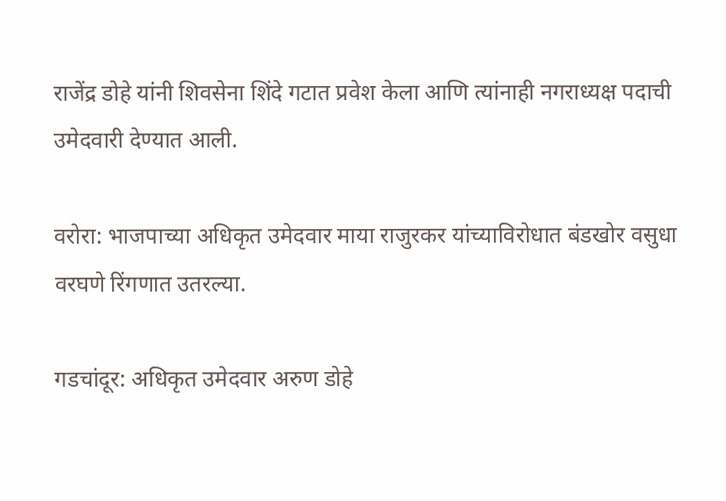राजेंद्र डोहे यांनी शिवसेना शिंदे गटात प्रवेश केला आणि त्यांनाही नगराध्यक्ष पदाची उमेदवारी देण्यात आली.

वरोरा: भाजपाच्या अधिकृत उमेदवार माया राजुरकर यांच्याविरोधात बंडखोर वसुधा वरघणे रिंगणात उतरल्या.

गडचांदूर: अधिकृत उमेदवार अरुण डोहे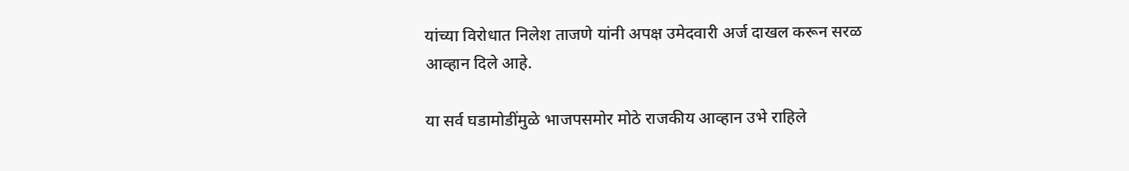यांच्या विरोधात निलेश ताजणे यांनी अपक्ष उमेदवारी अर्ज दाखल करून सरळ आव्हान दिले आहे.

या सर्व घडामोडींमुळे भाजपसमोर मोठे राजकीय आव्हान उभे राहिले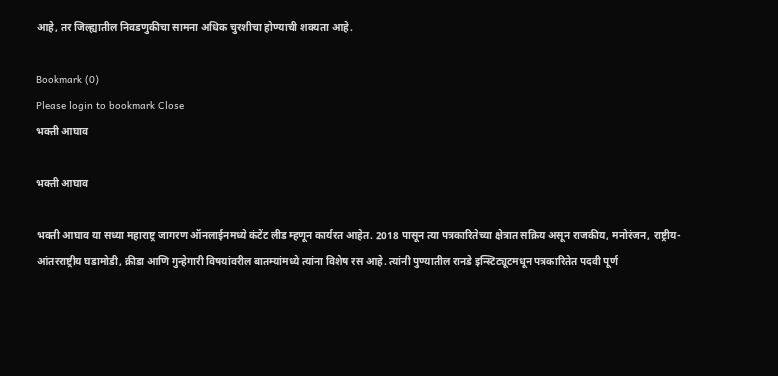आहे, तर जिल्ह्यातील निवडणुकीचा सामना अधिक चुरशीचा होण्याची शक्यता आहे.

Bookmark (0)
Please login to bookmark Close
भक्ती आघाव

भक्ती आघाव

भक्ती आघाव या सध्या महाराष्ट्र जागरण ऑनलाईनमध्ये कंटेंट लीड म्हणून कार्यरत आहेत. 2018 पासून त्या पत्रकारितेच्या क्षेत्रात सक्रिय असून राजकीय, मनोरंजन, राष्ट्रीय-आंतरराष्ट्रीय घडामोडी, क्रीडा आणि गुन्हेगारी विषयांवरील बातम्यांमध्ये त्यांना विशेष रस आहे. त्यांनी पुण्यातील रानडे इन्स्टिट्यूटमधून पत्रकारितेत पदवी पूर्ण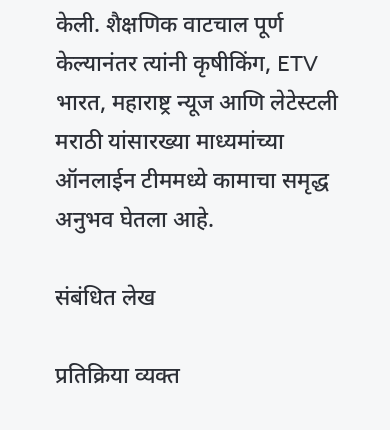केली. शैक्षणिक वाटचाल पूर्ण केल्यानंतर त्यांनी कृषीकिंग, ETV भारत, महाराष्ट्र न्यूज आणि लेटेस्टली मराठी यांसारख्या माध्यमांच्या ऑनलाईन टीममध्ये कामाचा समृद्ध अनुभव घेतला आहे.

संबंधित लेख

प्रतिक्रिया व्यक्त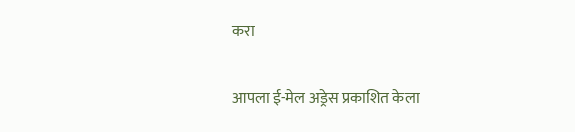करा

आपला ई-मेल अड्रेस प्रकाशित केला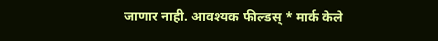जाणार नाही. आवश्यक फील्डस् * मार्क केले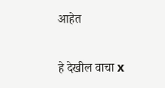आहेत

हे देखील वाचा x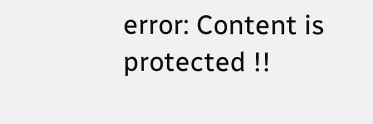error: Content is protected !!